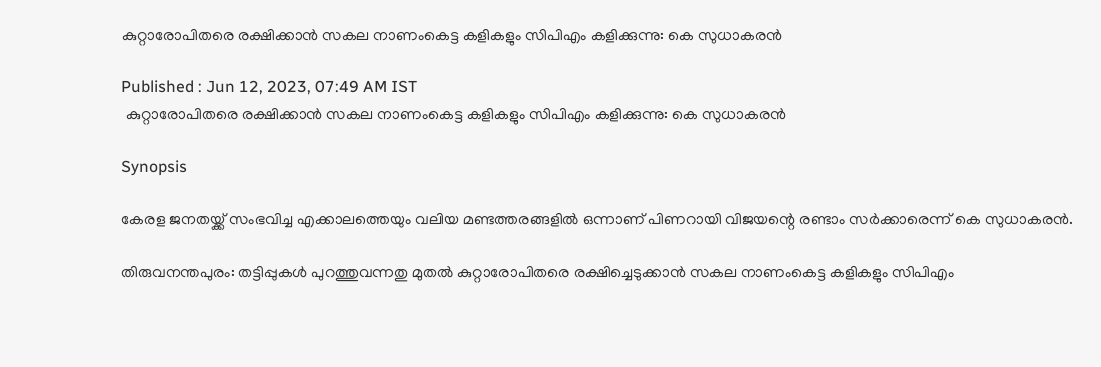കുറ്റാരോപിതരെ രക്ഷിക്കാന്‍ സകല നാണംകെട്ട കളികളും സിപിഎം കളിക്കുന്നു: കെ സുധാകരന്‍

Published : Jun 12, 2023, 07:49 AM IST
 കുറ്റാരോപിതരെ രക്ഷിക്കാന്‍ സകല നാണംകെട്ട കളികളും സിപിഎം കളിക്കുന്നു: കെ സുധാകരന്‍

Synopsis

കേരള ജനതയ്ക്ക് സംഭവിച്ച എക്കാലത്തെയും വലിയ മണ്ടത്തരങ്ങളില്‍ ഒന്നാണ് പിണറായി വിജയന്റെ രണ്ടാം സര്‍ക്കാരെന്ന് കെ സുധാകരന്‍.

തിരുവനന്തപുരം: തട്ടിപ്പുകള്‍ പുറത്തുവന്നതു മുതല്‍ കുറ്റാരോപിതരെ രക്ഷിച്ചെടുക്കാന്‍ സകല നാണംകെട്ട കളികളും സിപിഎം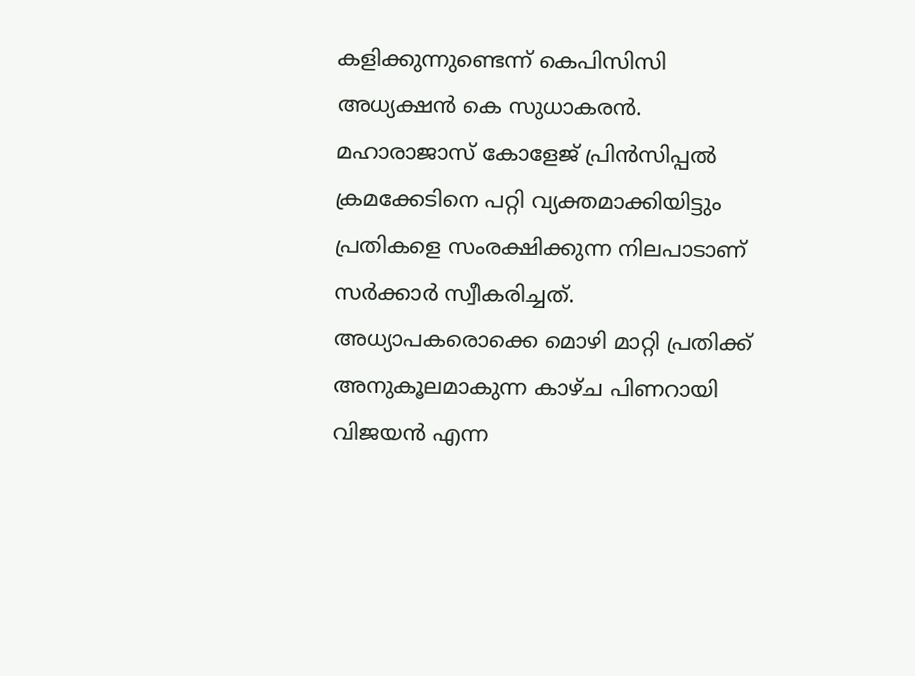കളിക്കുന്നുണ്ടെന്ന് കെപിസിസി അധ്യക്ഷന്‍ കെ സുധാകരന്‍. മഹാരാജാസ് കോളേജ് പ്രിന്‍സിപ്പല്‍ ക്രമക്കേടിനെ പറ്റി വ്യക്തമാക്കിയിട്ടും പ്രതികളെ സംരക്ഷിക്കുന്ന നിലപാടാണ് സര്‍ക്കാര്‍ സ്വീകരിച്ചത്. അധ്യാപകരൊക്കെ മൊഴി മാറ്റി പ്രതിക്ക് അനുകൂലമാകുന്ന കാഴ്ച പിണറായി വിജയന്‍ എന്ന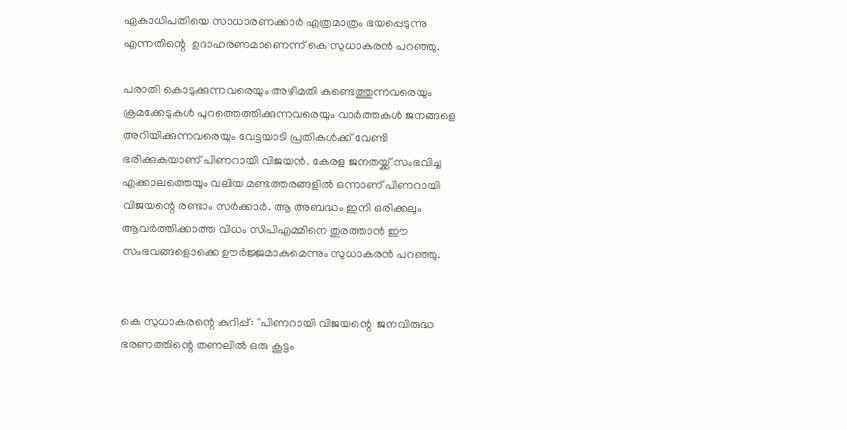ഏകാധിപതിയെ സാധാരണക്കാര്‍ എത്രമാത്രം ഭയപ്പെടുന്നു എന്നതിന്റെ  ഉദാഹരണമാണെന്ന് കെ സുധാകരന്‍ പറഞ്ഞു.

പരാതി കൊടുക്കുന്നവരെയും അഴിമതി കണ്ടെത്തുന്നവരെയും ക്രമക്കേടുകള്‍ പുറത്തെത്തിക്കുന്നവരെയും വാര്‍ത്തകള്‍ ജനങ്ങളെ അറിയിക്കുന്നവരെയും വേട്ടയാടി പ്രതികള്‍ക്ക് വേണ്ടി ഭരിക്കുകയാണ് പിണറായി വിജയന്‍. കേരള ജനതയ്ക്ക് സംഭവിച്ച എക്കാലത്തെയും വലിയ മണ്ടത്തരങ്ങളില്‍ ഒന്നാണ് പിണറായി വിജയന്റെ രണ്ടാം സര്‍ക്കാര്‍. ആ അബദ്ധം ഇനി ഒരിക്കലും ആവര്‍ത്തിക്കാത്ത വിധം സിപിഎമ്മിനെ തുരത്താന്‍ ഈ സംഭവങ്ങളൊക്കെ ഊര്‍ജ്ജമാകുമെന്നും സുധാകരന്‍ പറഞ്ഞു.


കെ സുധാകരന്റെ കുറിപ്പ്: ''പിണറായി വിജയന്റെ  ജനവിരുദ്ധ ഭരണത്തിന്റെ തണലില്‍ ഒരു കൂട്ടം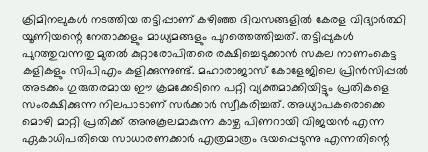ക്രിമിനലുകള്‍ നടത്തിയ തട്ടിപ്പാണ് കഴിഞ്ഞ ദിവസങ്ങളില്‍ കേരള വിദ്യാര്‍ത്ഥി യൂണിയന്റെ നേതാക്കളും മാധ്യമങ്ങളും പുറത്തെത്തിച്ചത്. തട്ടിപ്പുകള്‍ പുറത്തുവന്നതു മുതല്‍ കുറ്റാരോപിതരെ രക്ഷിച്ചെടുക്കാന്‍ സകല നാണംകെട്ട കളികളും സിപിഎം കളിക്കുന്നുണ്ട്. മഹാരാജാസ് കോളേജിലെ പ്രിന്‍സിപ്പല്‍ അടക്കം ഗുരുതരമായ ഈ ക്രമക്കേടിനെ പറ്റി വ്യക്തമാക്കിയിട്ടും പ്രതികളെ സംരക്ഷിക്കുന്ന നിലപാടാണ് സര്‍ക്കാര്‍ സ്വീകരിച്ചത്. അധ്യാപകരൊക്കെ മൊഴി മാറ്റി പ്രതിക്ക് അനുകൂലമാകുന്ന കാഴ്ച പിണറായി വിജയന്‍ എന്ന ഏകാധിപതിയെ സാധാരണക്കാര്‍ എത്രമാത്രം ഭയപ്പെടുന്നു എന്നതിന്റെ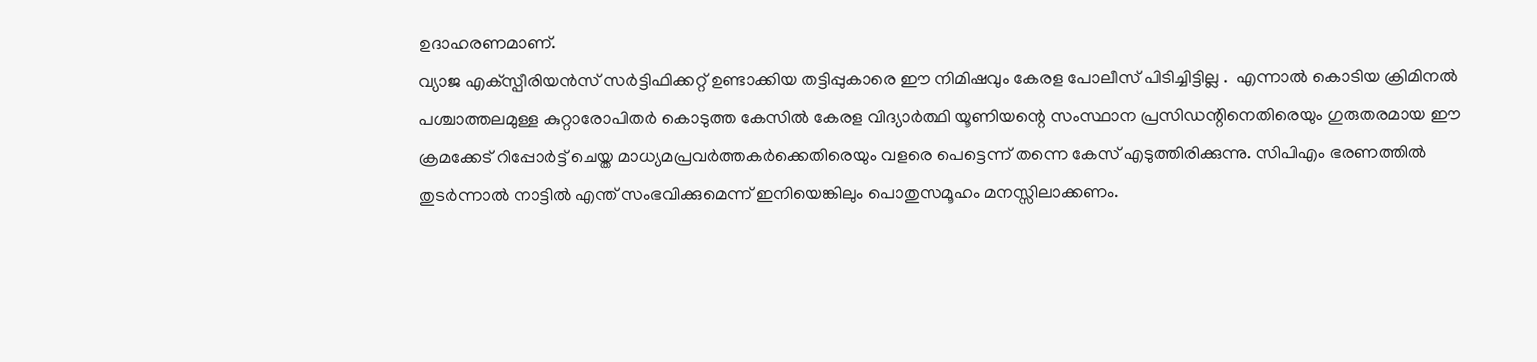ഉദാഹരണമാണ്.
വ്യാജ എക്‌സ്പീരിയന്‍സ് സര്‍ട്ടിഫിക്കറ്റ് ഉണ്ടാക്കിയ തട്ടിപ്പുകാരെ ഈ നിമിഷവും കേരള പോലീസ് പിടിച്ചിട്ടില്ല .  എന്നാല്‍ കൊടിയ ക്രിമിനല്‍ പശ്ചാത്തലമുള്ള കുറ്റാരോപിതര്‍ കൊടുത്ത കേസില്‍ കേരള വിദ്യാര്‍ത്ഥി യൂണിയന്റെ സംസ്ഥാന പ്രസിഡന്റിനെതിരെയും ഗുരുതരമായ ഈ ക്രമക്കേട് റിപ്പോര്‍ട്ട് ചെയ്ത മാധ്യമപ്രവര്‍ത്തകര്‍ക്കെതിരെയും വളരെ പെട്ടെന്ന് തന്നെ കേസ് എടുത്തിരിക്കുന്നു. സിപിഎം ഭരണത്തില്‍ തുടര്‍ന്നാല്‍ നാട്ടില്‍ എന്ത് സംഭവിക്കുമെന്ന് ഇനിയെങ്കിലും പൊതുസമൂഹം മനസ്സിലാക്കണം.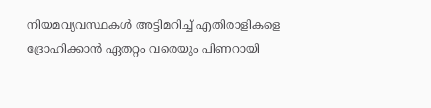നിയമവ്യവസ്ഥകള്‍ അട്ടിമറിച്ച് എതിരാളികളെ ദ്രോഹിക്കാന്‍ ഏതറ്റം വരെയും പിണറായി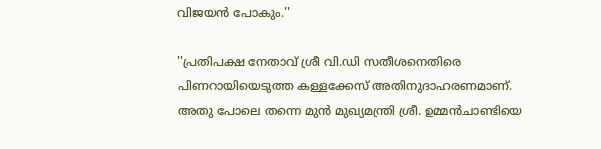വിജയന്‍ പോകും.''

''പ്രതിപക്ഷ നേതാവ് ശ്രീ വി.ഡി സതീശനെതിരെ പിണറായിയെടുത്ത കള്ളക്കേസ് അതിനുദാഹരണമാണ്. അതു പോലെ തന്നെ മുന്‍ മുഖ്യമന്ത്രി ശ്രീ. ഉമ്മന്‍ചാണ്ടിയെ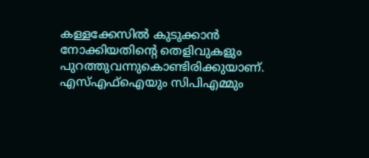കള്ളക്കേസില്‍ കുടുക്കാന്‍ നോക്കിയതിന്റെ തെളിവുകളും പുറത്തുവന്നുകൊണ്ടിരിക്കുയാണ്. എസ്എഫ്‌ഐയും സിപിഎമ്മും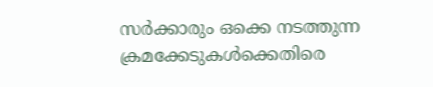സര്‍ക്കാരും ഒക്കെ നടത്തുന്ന ക്രമക്കേടുകള്‍ക്കെതിരെ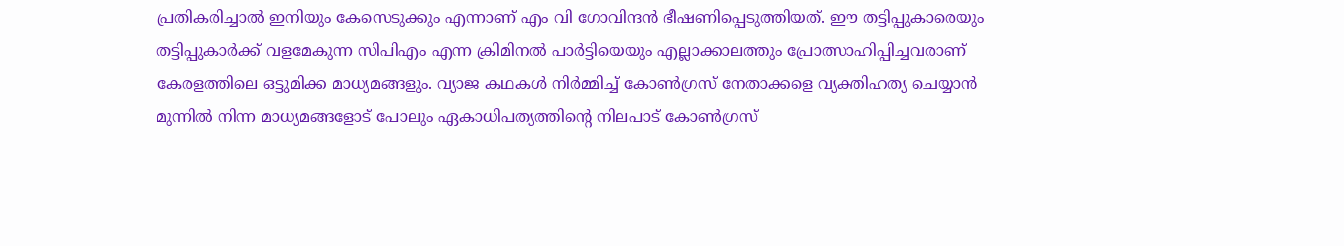പ്രതികരിച്ചാല്‍ ഇനിയും കേസെടുക്കും എന്നാണ് എം വി ഗോവിന്ദന്‍ ഭീഷണിപ്പെടുത്തിയത്. ഈ തട്ടിപ്പുകാരെയും തട്ടിപ്പുകാര്‍ക്ക് വളമേകുന്ന സിപിഎം എന്ന ക്രിമിനല്‍ പാര്‍ട്ടിയെയും എല്ലാക്കാലത്തും പ്രോത്സാഹിപ്പിച്ചവരാണ് കേരളത്തിലെ ഒട്ടുമിക്ക മാധ്യമങ്ങളും. വ്യാജ കഥകള്‍ നിര്‍മ്മിച്ച് കോണ്‍ഗ്രസ് നേതാക്കളെ വ്യക്തിഹത്യ ചെയ്യാന്‍ മുന്നില്‍ നിന്ന മാധ്യമങ്ങളോട് പോലും ഏകാധിപത്യത്തിന്റെ നിലപാട് കോണ്‍ഗ്രസ്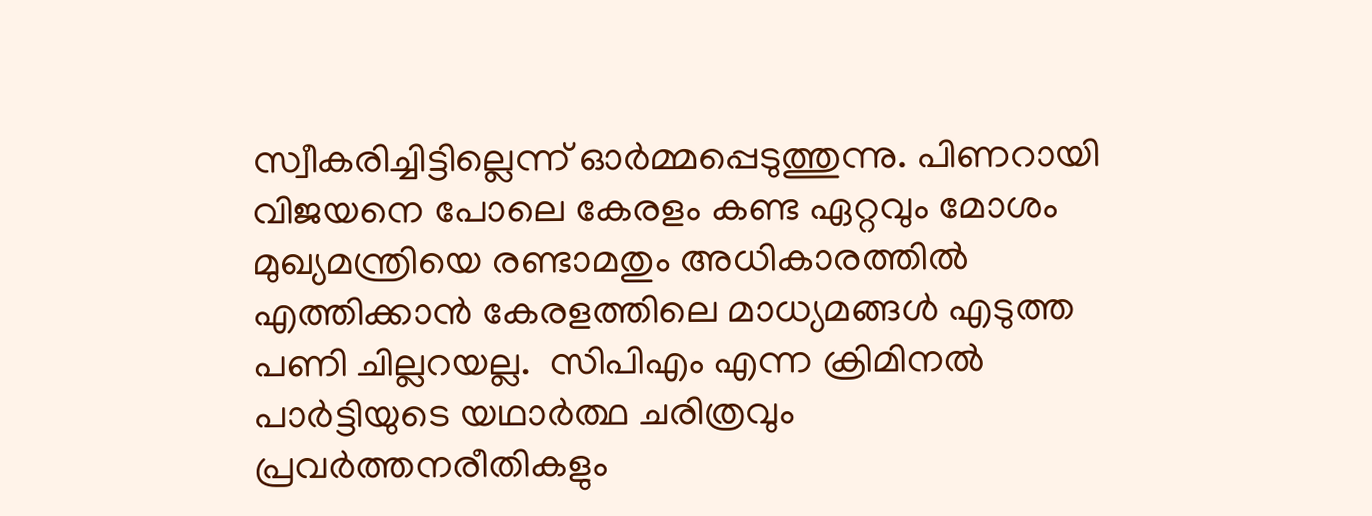സ്വീകരിച്ചിട്ടില്ലെന്ന് ഓര്‍മ്മപ്പെടുത്തുന്നു. പിണറായി വിജയനെ പോലെ കേരളം കണ്ട ഏറ്റവും മോശം മുഖ്യമന്ത്രിയെ രണ്ടാമതും അധികാരത്തില്‍ എത്തിക്കാന്‍ കേരളത്തിലെ മാധ്യമങ്ങള്‍ എടുത്ത പണി ചില്ലറയല്ല.  സിപിഎം എന്ന ക്രിമിനല്‍ പാര്‍ട്ടിയുടെ യഥാര്‍ത്ഥ ചരിത്രവും പ്രവര്‍ത്തനരീതികളും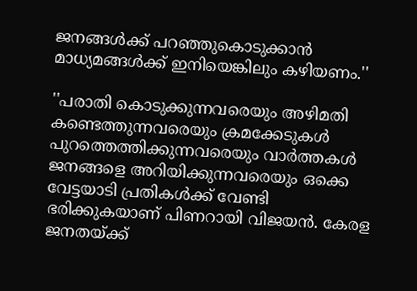ജനങ്ങള്‍ക്ക് പറഞ്ഞുകൊടുക്കാന്‍ മാധ്യമങ്ങള്‍ക്ക് ഇനിയെങ്കിലും കഴിയണം.''

''പരാതി കൊടുക്കുന്നവരെയും അഴിമതി കണ്ടെത്തുന്നവരെയും ക്രമക്കേടുകള്‍ പുറത്തെത്തിക്കുന്നവരെയും വാര്‍ത്തകള്‍ ജനങ്ങളെ അറിയിക്കുന്നവരെയും ഒക്കെ വേട്ടയാടി പ്രതികള്‍ക്ക് വേണ്ടി ഭരിക്കുകയാണ് പിണറായി വിജയന്‍. കേരള ജനതയ്ക്ക്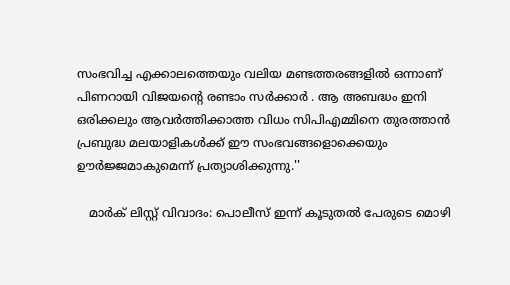സംഭവിച്ച എക്കാലത്തെയും വലിയ മണ്ടത്തരങ്ങളില്‍ ഒന്നാണ് പിണറായി വിജയന്റെ രണ്ടാം സര്‍ക്കാര്‍ . ആ അബദ്ധം ഇനി ഒരിക്കലും ആവര്‍ത്തിക്കാത്ത വിധം സിപിഎമ്മിനെ തുരത്താന്‍ പ്രബുദ്ധ മലയാളികള്‍ക്ക് ഈ സംഭവങ്ങളൊക്കെയും ഊര്‍ജ്ജമാകുമെന്ന് പ്രത്യാശിക്കുന്നു.''

   മാർക് ലിസ്റ്റ് വിവാദം: പൊലീസ് ഇന്ന് കൂടുതൽ പേരുടെ മൊഴി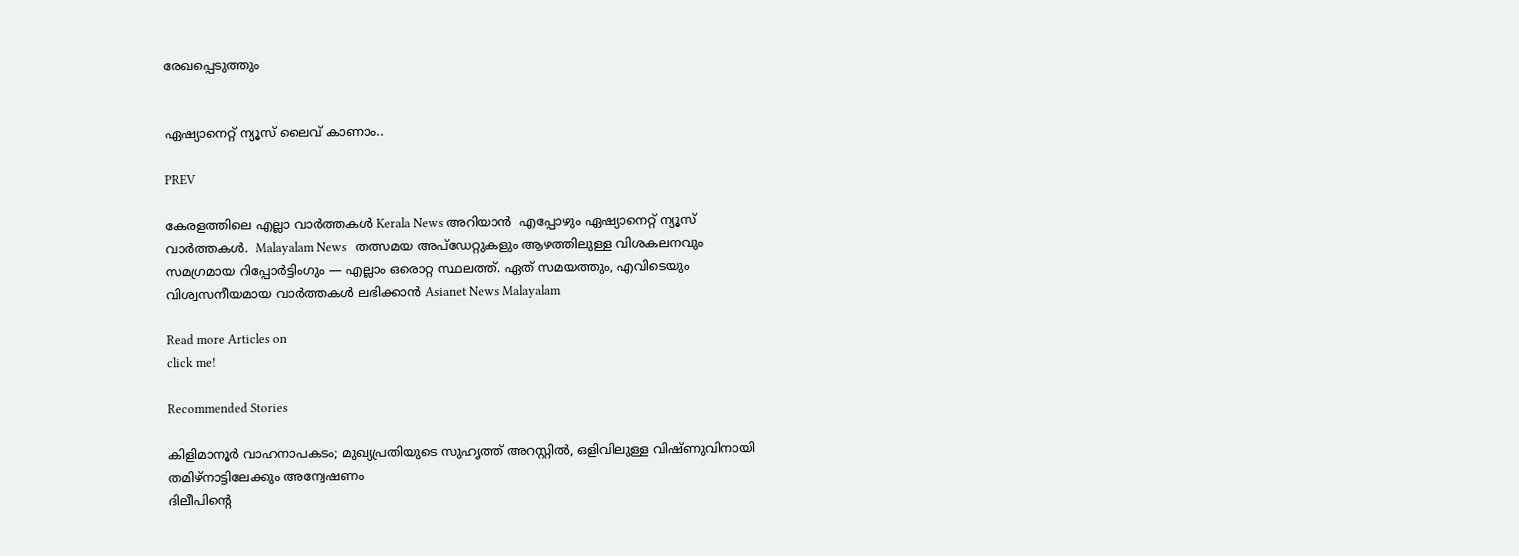രേഖപ്പെടുത്തും


ഏഷ്യാനെറ്റ് ന്യൂസ് ലൈവ് കാണാം..

PREV

കേരളത്തിലെ എല്ലാ വാർത്തകൾ Kerala News അറിയാൻ  എപ്പോഴും ഏഷ്യാനെറ്റ് ന്യൂസ് വാർത്തകൾ.  Malayalam News   തത്സമയ അപ്‌ഡേറ്റുകളും ആഴത്തിലുള്ള വിശകലനവും സമഗ്രമായ റിപ്പോർട്ടിംഗും — എല്ലാം ഒരൊറ്റ സ്ഥലത്ത്. ഏത് സമയത്തും, എവിടെയും വിശ്വസനീയമായ വാർത്തകൾ ലഭിക്കാൻ Asianet News Malayalam

Read more Articles on
click me!

Recommended Stories

കിളിമാനൂര്‍ വാഹനാപകടം; മുഖ്യപ്രതിയുടെ സുഹൃത്ത് അറസ്റ്റിൽ, ഒളിവിലുള്ള വിഷ്ണുവിനായി തമിഴ്നാട്ടിലേക്കും അന്വേഷണം
ദിലീപിന്‍റെ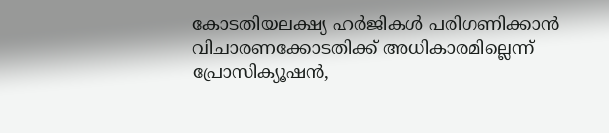കോടതിയലക്ഷ്യ ഹർജികൾ പരിഗണിക്കാൻ വിചാരണക്കോടതിക്ക് അധികാരമില്ലെന്ന് പ്രോസിക്യൂഷൻ,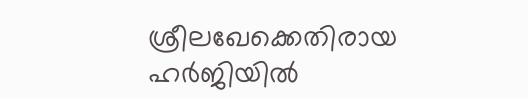ശ്രീലഖേക്കെതിരായ ഹർജിയിൽ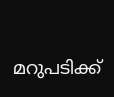മറുപടിക്ക്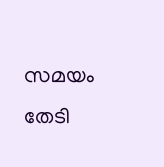സമയം തേടി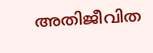അതിജീവിത